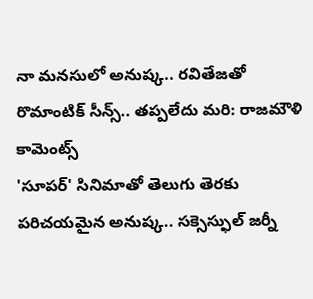నా మనసులో అనుష్క.. రవితేజతో రొమాంటిక్ సీన్స్.. తప్పలేదు మరి: రాజమౌళి కామెంట్స్
'సూపర్' సినిమాతో తెలుగు తెరకు పరిచయమైన అనుష్క.. సక్సెస్ఫుల్ జర్నీ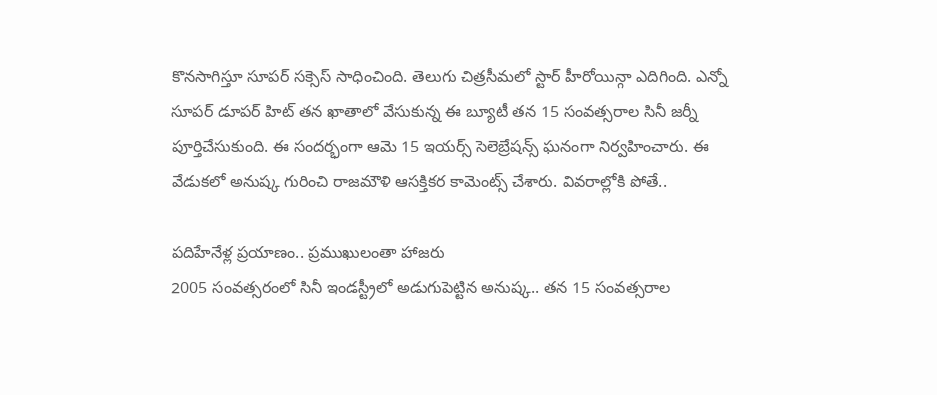కొనసాగిస్తూ సూపర్ సక్సెస్ సాధించింది. తెలుగు చిత్రసీమలో స్టార్ హీరోయిన్గా ఎదిగింది. ఎన్నో సూపర్ డూపర్ హిట్ తన ఖాతాలో వేసుకున్న ఈ బ్యూటీ తన 15 సంవత్సరాల సినీ జర్నీ పూర్తిచేసుకుంది. ఈ సందర్భంగా ఆమె 15 ఇయర్స్ సెలెబ్రేషన్స్ ఘనంగా నిర్వహించారు. ఈ వేడుకలో అనుష్క గురించి రాజమౌళి ఆసక్తికర కామెంట్స్ చేశారు. వివరాల్లోకి పోతే..

పదిహేనేళ్ల ప్రయాణం.. ప్రముఖులంతా హాజరు
2005 సంవత్సరంలో సినీ ఇండస్ట్రీలో అడుగుపెట్టిన అనుష్క.. తన 15 సంవత్సరాల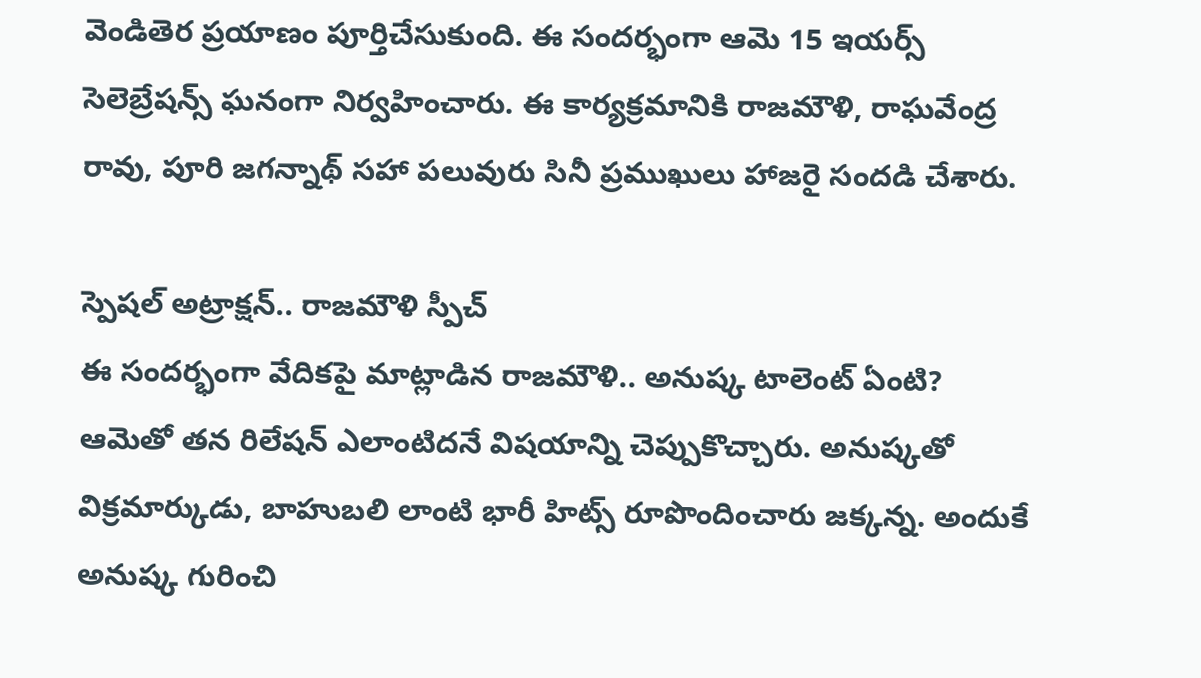వెండితెర ప్రయాణం పూర్తిచేసుకుంది. ఈ సందర్భంగా ఆమె 15 ఇయర్స్ సెలెబ్రేషన్స్ ఘనంగా నిర్వహించారు. ఈ కార్యక్రమానికి రాజమౌళి, రాఘవేంద్ర రావు, పూరి జగన్నాథ్ సహా పలువురు సినీ ప్రముఖులు హాజరై సందడి చేశారు.

స్పెషల్ అట్రాక్షన్.. రాజమౌళి స్పీచ్
ఈ సందర్భంగా వేదికపై మాట్లాడిన రాజమౌళి.. అనుష్క టాలెంట్ ఏంటి? ఆమెతో తన రిలేషన్ ఎలాంటిదనే విషయాన్ని చెప్పుకొచ్చారు. అనుష్కతో విక్రమార్కుడు, బాహుబలి లాంటి భారీ హిట్స్ రూపొందించారు జక్కన్న. అందుకే అనుష్క గురించి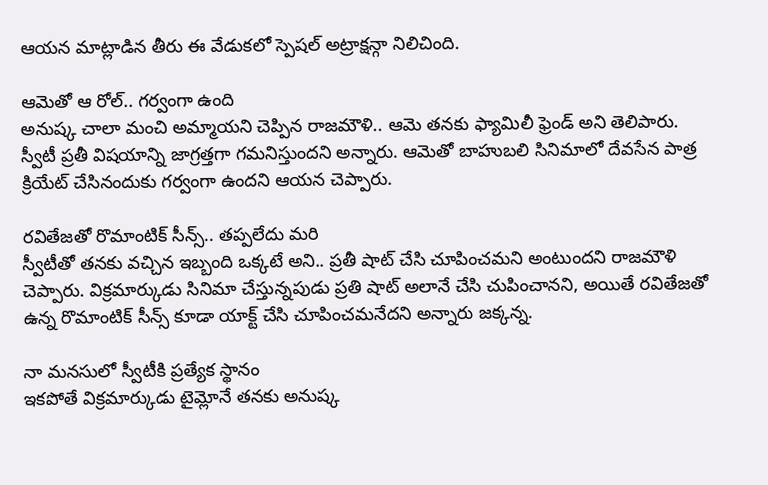ఆయన మాట్లాడిన తీరు ఈ వేడుకలో స్పెషల్ అట్రాక్షన్గా నిలిచింది.

ఆమెతో ఆ రోల్.. గర్వంగా ఉంది
అనుష్క చాలా మంచి అమ్మాయని చెప్పిన రాజమౌళి.. ఆమె తనకు ఫ్యామిలీ ఫ్రెండ్ అని తెలిపారు. స్వీటీ ప్రతీ విషయాన్ని జాగ్రత్తగా గమనిస్తుందని అన్నారు. ఆమెతో బాహుబలి సినిమాలో దేవసేన పాత్ర క్రియేట్ చేసినందుకు గర్వంగా ఉందని ఆయన చెప్పారు.

రవితేజతో రొమాంటిక్ సీన్స్.. తప్పలేదు మరి
స్వీటీతో తనకు వచ్చిన ఇబ్బంది ఒక్కటే అని.. ప్రతీ షాట్ చేసి చూపించమని అంటుందని రాజమౌళి చెప్పారు. విక్రమార్కుడు సినిమా చేస్తున్నపుడు ప్రతి షాట్ అలానే చేసి చుపించానని, అయితే రవితేజతో ఉన్న రొమాంటిక్ సీన్స్ కూడా యాక్ట్ చేసి చూపించమనేదని అన్నారు జక్కన్న.

నా మనసులో స్వీటీకి ప్రత్యేక స్థానం
ఇకపోతే విక్రమార్కుడు టైమ్లోనే తనకు అనుష్క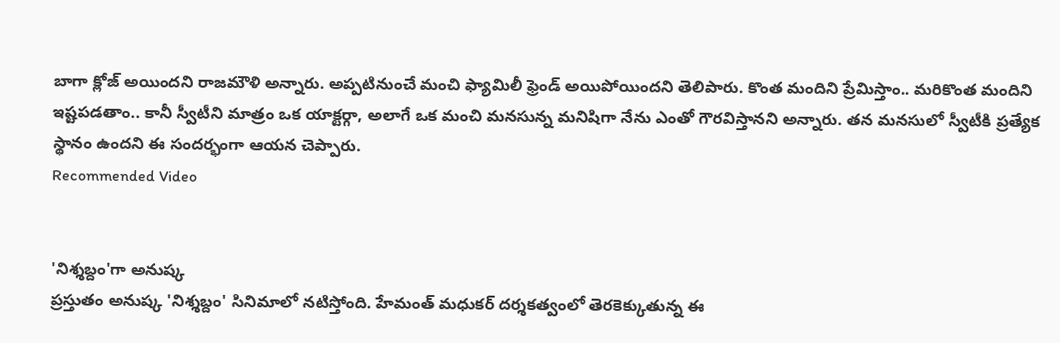బాగా క్లోజ్ అయిందని రాజమౌళి అన్నారు. అప్పటినుంచే మంచి ఫ్యామిలీ ఫ్రెండ్ అయిపోయిందని తెలిపారు. కొంత మందిని ప్రేమిస్తాం.. మరికొంత మందిని ఇష్టపడతాం.. కానీ స్వీటీని మాత్రం ఒక యాక్టర్గా, అలాగే ఒక మంచి మనసున్న మనిషిగా నేను ఎంతో గౌరవిస్తానని అన్నారు. తన మనసులో స్వీటీకి ప్రత్యేక స్థానం ఉందని ఈ సందర్భంగా ఆయన చెప్పారు.
Recommended Video


'నిశ్శబ్దం'గా అనుష్క
ప్రస్తుతం అనుష్క 'నిశ్శబ్దం' సినిమాలో నటిస్తోంది. హేమంత్ మధుకర్ దర్శకత్వంలో తెరకెక్కుతున్న ఈ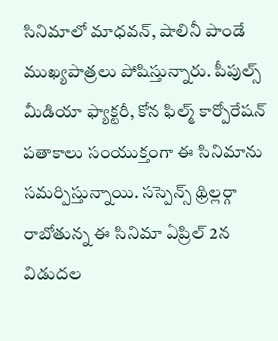సినిమాలో మాధవన్, షాలినీ పాండే ముఖ్యపాత్రలు పోషిస్తున్నారు. పీపుల్స్ మీడియా ఫ్యాక్టరీ, కోన ఫిల్మ్ కార్పోరేషన్ పతాకాలు సంయుక్తంగా ఈ సినిమాను సమర్పిస్తున్నాయి. సస్పెన్స్ థ్రిల్లర్గా రాబోతున్న ఈ సినిమా ఏప్రిల్ 2న విడుదల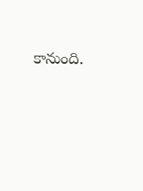కానుంది.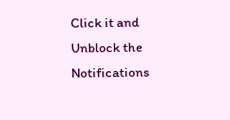Click it and Unblock the Notifications